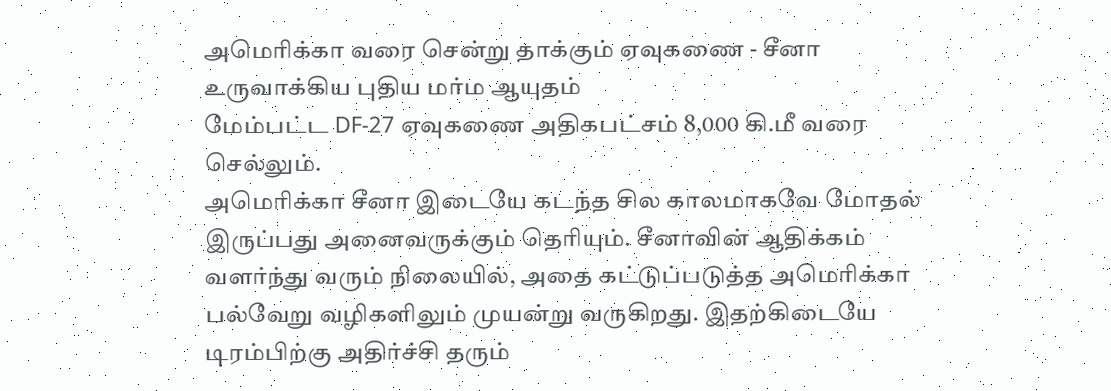அமெரிக்கா வரை சென்று தாக்கும் ஏவுகணை - சீனா உருவாக்கிய புதிய மர்ம ஆயுதம்
மேம்பட்ட DF-27 ஏவுகணை அதிகபட்சம் 8,000 கி.மீ வரை செல்லும்.
அமெரிக்கா சீனா இடையே கடந்த சில காலமாகவே மோதல் இருப்பது அனைவருக்கும் தெரியும். சீனாவின் ஆதிக்கம் வளர்ந்து வரும் நிலையில், அதை கட்டுப்படுத்த அமெரிக்கா பல்வேறு வழிகளிலும் முயன்று வருகிறது. இதற்கிடையே டிரம்பிற்கு அதிர்ச்சி தரும்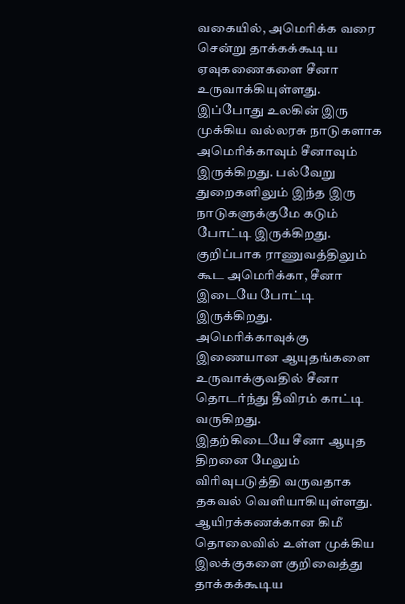வகையில், அமெரிக்க வரை சென்று தாக்கக்கூடிய ஏவுகணைகளை சீனா உருவாக்கியுள்ளது.
இப்போது உலகின் இரு முக்கிய வல்லரசு நாடுகளாக அமெரிக்காவும் சீனாவும் இருக்கிறது. பல்வேறு துறைகளிலும் இந்த இரு நாடுகளுக்குமே கடும் போட்டி இருக்கிறது. குறிப்பாக ராணுவத்திலும் கூட அமெரிக்கா, சீனா இடையே போட்டி இருக்கிறது. அமெரிக்காவுக்கு இணையான ஆயுதங்களை உருவாக்குவதில் சீனா தொடர்ந்து தீவிரம் காட்டி வருகிறது.
இதற்கிடையே சீனா ஆயுத திறனை மேலும் விரிவுபடுத்தி வருவதாக தகவல் வெளியாகியுள்ளது. ஆயிரக்கணக்கான கிமீ தொலைவில் உள்ள முக்கிய இலக்குகளை குறிவைத்து தாக்கக்கூடிய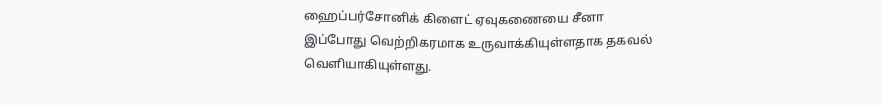ஹைப்பர்சோனிக் கிளைட் ஏவுகணையை சீனா இப்போது வெற்றிகரமாக உருவாக்கியுள்ளதாக தகவல் வெளியாகியுள்ளது.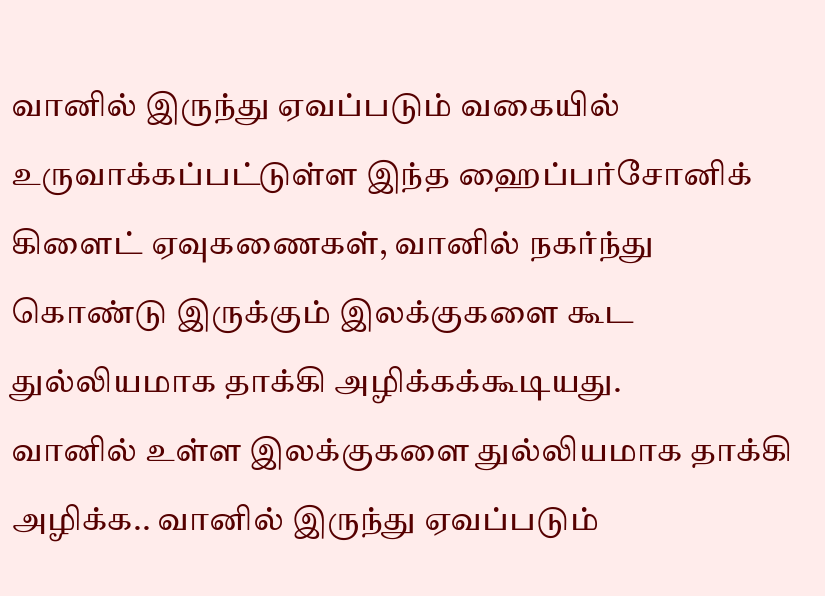வானில் இருந்து ஏவப்படும் வகையில் உருவாக்கப்பட்டுள்ள இந்த ஹைப்பர்சோனிக் கிளைட் ஏவுகணைகள், வானில் நகர்ந்து கொண்டு இருக்கும் இலக்குகளை கூட துல்லியமாக தாக்கி அழிக்கக்கூடியது.
வானில் உள்ள இலக்குகளை துல்லியமாக தாக்கி அழிக்க.. வானில் இருந்து ஏவப்படும்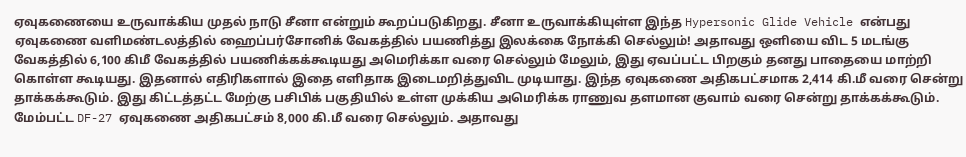ஏவுகணையை உருவாக்கிய முதல் நாடு சீனா என்றும் கூறப்படுகிறது. சீனா உருவாக்கியுள்ள இந்த Hypersonic Glide Vehicle என்பது ஏவுகணை வளிமண்டலத்தில் ஹைப்பர்சோனிக் வேகத்தில் பயணித்து இலக்கை நோக்கி செல்லும்! அதாவது ஒளியை விட 5 மடங்கு வேகத்தில் 6,100 கிமீ வேகத்தில் பயணிக்கக்கூடியது அமெரிக்கா வரை செல்லும் மேலும், இது ஏவப்பட்ட பிறகும் தனது பாதையை மாற்றி கொள்ள கூடியது. இதனால் எதிரிகளால் இதை எளிதாக இடைமறித்துவிட முடியாது. இந்த ஏவுகணை அதிகபட்சமாக 2,414 கி.மீ வரை சென்று தாக்கக்கூடும். இது கிட்டத்தட்ட மேற்கு பசிபிக் பகுதியில் உள்ள முக்கிய அமெரிக்க ராணுவ தளமான குவாம் வரை சென்று தாக்கக்கூடும். மேம்பட்ட DF-27 ஏவுகணை அதிகபட்சம் 8,000 கி.மீ வரை செல்லும். அதாவது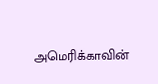அமெரிக்காவின்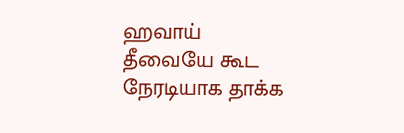ஹவாய் தீவையே கூட நேரடியாக தாக்க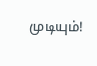முடியும்!